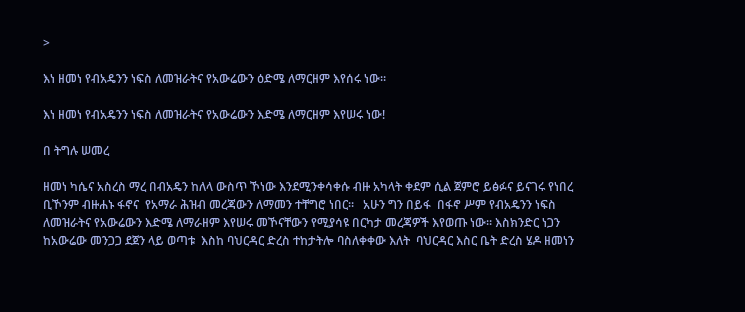>

እነ ዘመነ የብአዴንን ነፍስ ለመዝራትና የአውሬውን ዕድሜ ለማርዘም እየሰሩ ነው።

እነ ዘመነ የብአዴንን ነፍስ ለመዝራትና የአውሬውን እድሜ ለማርዘም እየሠሩ ነው!

በ ትግሉ ሠመረ

ዘመነ ካሴና አስረስ ማረ በብአዴን ከለላ ውስጥ ኾነው እንደሚንቀሳቀሱ ብዙ አካላት ቀደም ሲል ጀምሮ ይፅፉና ይናገሩ የነበረ ቢኾንም ብዙሐኑ ፋኖና  የአማራ ሕዝብ መረጃውን ለማመን ተቸግሮ ነበር።   አሁን ግን በይፋ  በፋኖ ሥም የብአዴንን ነፍስ ለመዝራትና የአውሬውን እድሜ ለማራዘም እየሠሩ መኾናቸውን የሚያሳዩ በርካታ መረጃዎች እየወጡ ነው። እስክንድር ነጋን ከአውሬው መንጋጋ ደጀን ላይ ወጣቱ  እስከ ባህርዳር ድረስ ተከታትሎ ባስለቀቀው እለት  ባህርዳር እስር ቤት ድረስ ሄዶ ዘመነን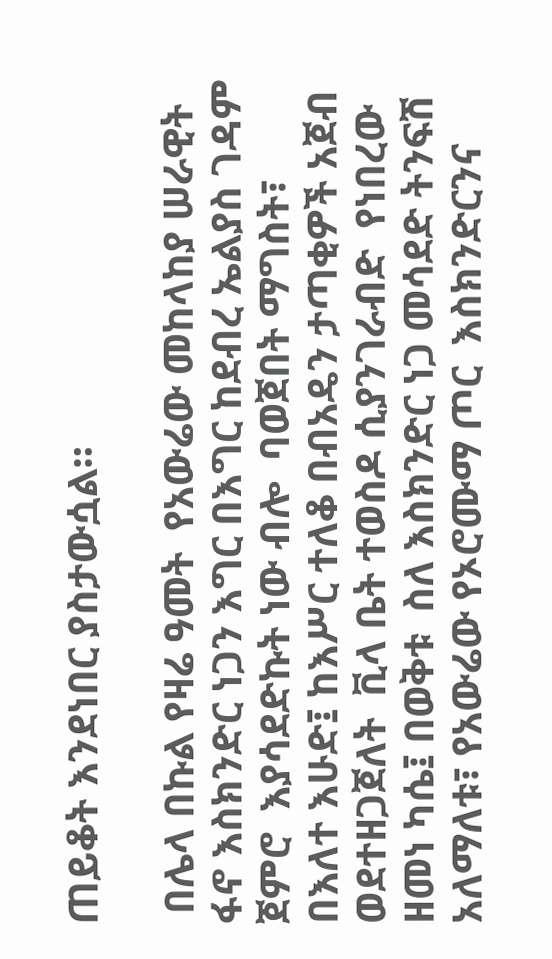ጠይቆት እንደነበር ያስታውሷል።

 በሌላ በኩል የዛሬ ዓመት  የአውሬው መከላከያ ሠራዊት ፋኖ እስክንድር ነጋን እግር በእግር ከደብረ ኤልያስ ገዳም  ጀምሮ  እያሳደድኩት ነው ብሎ  ባወጀበት ማግስት፣ በእለተ እሁድ፤ ከእሥር ተለቆ በብአዴን ታጣቂዎች አጀብ   ወደተዘጋጀለት  ቪላ ቤት ተወስዶ ሲያንገራብድ  የነበረው  ዘመነ ካሴ፤ በወቅቱ  ስለ እስክንድር ነጋ መሳደድ ትንፍሽ አለማለቱ፣ የአውሬው የኦሮሙማ ጦር  እስክንድርንና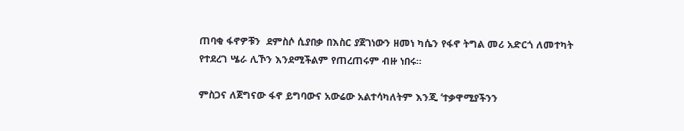ጠባቂ ፋኖዎቹን  ደምስሶ ሲያበቃ በእስር ያጀገነውን ዘመነ ካሴን የፋኖ ትግል መሪ አድርጎ ለመተካት  የተደረገ ሤራ ሊኾን እንደሚችልም የጠረጠሩም ብዙ ነበሩ።

ምስጋና ለጀግናው ፋኖ ይግባውና አውሬው አልተሳካለትም እንጂ ‘ተቃዋሚያችንን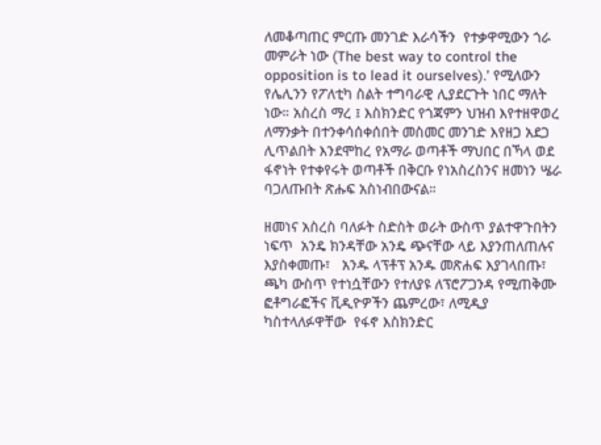ለመቆጣጠር ምርጡ መንገድ እራሳችን  የተቃዋሚውን ጎራ መምራት ነው (The best way to control the opposition is to lead it ourselves).’ የሚለውን የሌሊንን የፖለቲካ ስልት ተግባራዊ ሊያደርጉት ነበር ማለት ነው። አስረስ ማረ ፤ እስክንድር የጎጃምን ህዝብ እየተዘዋወረ ለማንቃት በተንቀሳሰቀሰበት መስመር መንገድ እየዘጋ አደጋ ሊጥልበት እንደሞከረ የአማራ ወጣቶች ማህበር በኻላ ወደ ፋኖነት የተቀየሩት ወጣቶች በቅርቡ የነአስረስንና ዘመነን ሤራ ባጋለጡበት ጽሑፍ አስነብበውናል።

ዘመነና አስረስ ባለፉት ስድስት ወራት ውስጥ ያልተዋጉበትን ነፍጥ  አንዴ ክንዳቸው አንዴ ጭናቸው ላይ እያንጠለጠሉና እያስቀመጡ፣   አንዱ ላፕቶፕ አንዱ መጽሐፍ እያገላበጡ፣ ጫካ ውስጥ የተነሷቸውን የተለያዩ ለፕሮፖጋንዳ የሚጠቅሙ ፎቶግራፎችና ቪዲዮዎችን ጨምረው፣ ለሚዲያ ካስተላለፉዋቸው  የፋኖ እስክንድር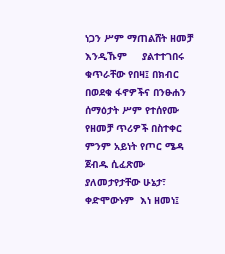ነጋን ሥም ማጠልሸት ዘመቻ እንዲኹም     ያልተተገበሩ ቁጥራቸው የበዛ፤ በክብር በወደቁ ፋኖዎችና በንፁሐን ሰማዕታት ሥም የተሰየሙ የዘመቻ ጥሪዎች በስተቀር ምንም አይነት የጦር ሜዳ ጀብዱ ሲፈጽሙ ያለመታየታቸው ሁኔታ፣ ቀድሞውኑም  እነ ዘመነ፤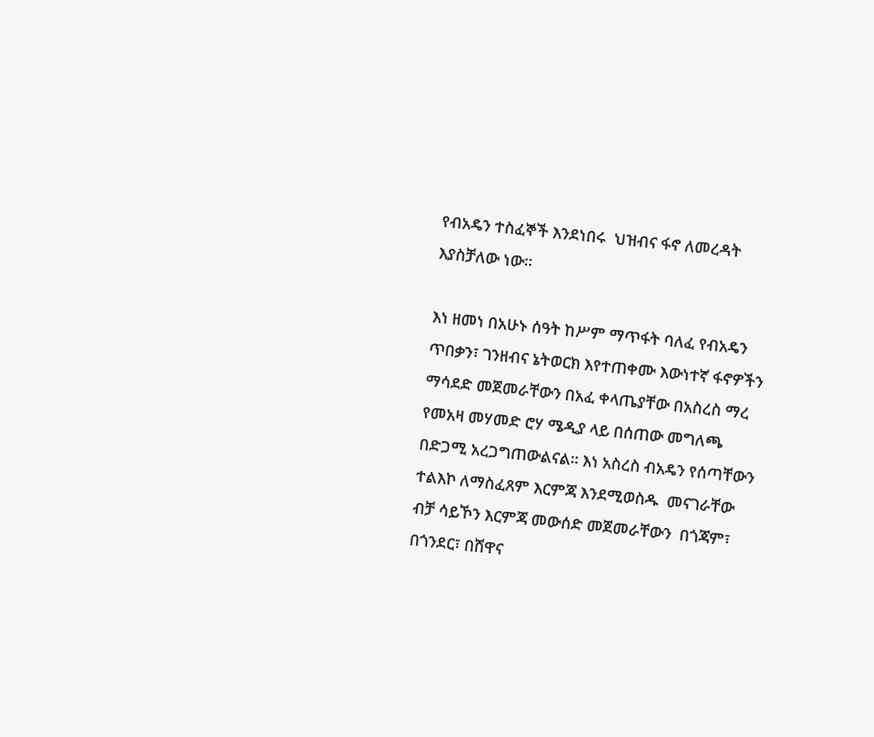የብአዴን ተስፈኞች እንደነበሩ  ህዝብና ፋኖ ለመረዳት እያስቻለው ነው።

እነ ዘመነ በአሁኑ ሰዓት ከሥም ማጥፋት ባለፈ የብአዴን  ጥበቃን፣ ገንዘብና ኔትወርክ እየተጠቀሙ እውነተኛ ፋኖዎችን  ማሳደድ መጀመራቸውን በአፈ ቀላጤያቸው በአስረስ ማረ  የመአዛ መሃመድ ሮሃ ሜዲያ ላይ በሰጠው መግለጫ በድጋሚ አረጋግጠውልናል። እነ አስረስ ብአዴን የሰጣቸውን ተልእኮ ለማስፈጸም እርምጃ እንደሚወስዱ  መናገራቸው ብቻ ሳይኾን እርምጃ መውሰድ መጀመራቸውን  በጎጃም፣ በጎንደር፣ በሸዋና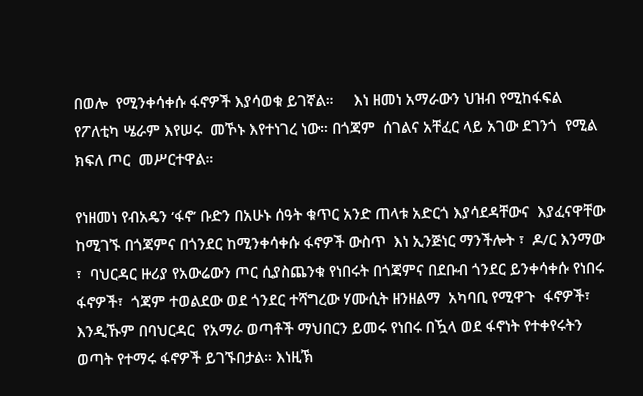በወሎ  የሚንቀሳቀሱ ፋኖዎች እያሳወቁ ይገኛል።     እነ ዘመነ አማራውን ህዝብ የሚከፋፍል የፖለቲካ ሤራም እየሠሩ  መኾኑ እየተነገረ ነው። በጎጃም  ሰገልና አቸፈር ላይ አገው ደገንጎ  የሚል ክፍለ ጦር  መሥርተዋል።

የነዘመነ የብአዴን ‘ፋኖ’ ቡድን በአሁኑ ሰዓት ቁጥር አንድ ጠላቱ አድርጎ እያሳደዳቸውና  እያፈናዋቸው ከሚገኙ በጎጃምና በጎንደር ከሚንቀሳቀሱ ፋኖዎች ውስጥ  እነ ኢንጅነር ማንችሎት ፣  ዶ/ር እንማው ፣  ባህርዳር ዙሪያ የአውሬውን ጦር ሲያስጨንቁ የነበሩት በጎጃምና በደቡብ ጎንደር ይንቀሳቀሱ የነበሩ ፋኖዎች፣  ጎጃም ተወልደው ወደ ጎንደር ተሻግረው ሃሙሲት ዘንዘልማ  አካባቢ የሚዋጉ  ፋኖዎች፣ እንዲኹም በባህርዳር  የአማራ ወጣቶች ማህበርን ይመሩ የነበሩ በዃላ ወደ ፋኖነት የተቀየሩትን ወጣት የተማሩ ፋኖዎች ይገኙበታል። እነዚኽ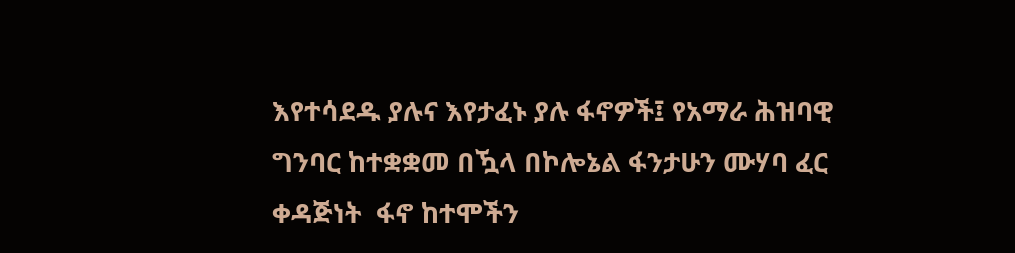እየተሳደዱ ያሉና እየታፈኑ ያሉ ፋኖዎች፤ የአማራ ሕዝባዊ ግንባር ከተቋቋመ በዃላ በኮሎኔል ፋንታሁን ሙሃባ ፈር ቀዳጅነት  ፋኖ ከተሞችን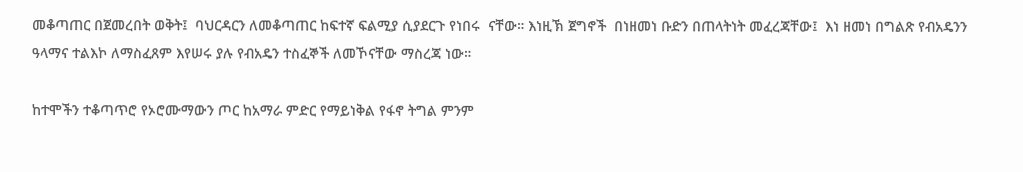መቆጣጠር በጀመረበት ወቅት፤  ባህርዳርን ለመቆጣጠር ከፍተኛ ፍልሚያ ሲያደርጉ የነበሩ  ናቸው። እነዚኽ ጀግኖች  በነዘመነ ቡድን በጠላትነት መፈረጃቸው፤  እነ ዘመነ በግልጽ የብአዴንን ዓላማና ተልእኮ ለማስፈጸም እየሠሩ ያሉ የብአዴን ተስፈኞች ለመኾናቸው ማስረጃ ነው።

ከተሞችን ተቆጣጥሮ የኦሮሙማውን ጦር ከአማራ ምድር የማይነቅል የፋኖ ትግል ምንም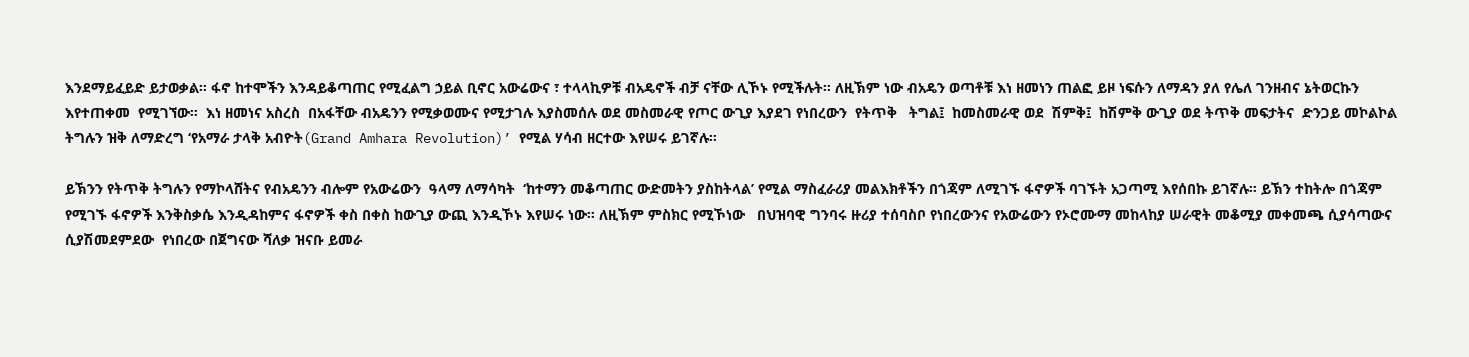እንደማይፈይድ ይታወቃል። ፋኖ ከተሞችን እንዳይቆጣጠር የሚፈልግ ኃይል ቢኖር አውሬውና ፣ ተላላኪዎቹ ብአዴኖች ብቻ ናቸው ሊኾኑ የሚችሉት። ለዚኽም ነው ብአዴን ወጣቶቹ እነ ዘመነን ጠልፎ ይዞ ነፍሱን ለማዳን ያለ የሌለ ገንዘብና ኔትወርኩን እየተጠቀመ  የሚገኘው።  እነ ዘመነና አስረስ  በአፋቸው ብአዴንን የሚቃወሙና የሚታገሉ እያስመሰሉ ወደ መስመራዊ የጦር ውጊያ እያደገ የነበረውን  የትጥቅ   ትግል፤  ከመስመራዊ ወደ  ሽምቅ፤  ከሽምቅ ውጊያ ወደ ትጥቅ መፍታትና  ድንጋይ መኮልኮል ትግሉን ዝቅ ለማድረግ ‘የአማራ ታላቅ አብዮት(Grand Amhara Revolution)’ የሚል ሃሳብ ዘርተው እየሠሩ ይገኛሉ።

ይኽንን የትጥቅ ትግሉን የማኮላሸትና የብአዴንን ብሎም የአውሬውን  ዓላማ ለማሳካት  ‘ከተማን መቆጣጠር ውድመትን ያስከትላል’ የሚል ማስፈራሪያ መልእክቶችን በጎጃም ለሚገኙ ፋኖዎች ባገኙት አጋጣሚ እየሰበኩ ይገኛሉ። ይኽን ተከትሎ በጎጃም የሚገኙ ፋኖዎች እንቅስቃሴ እንዲዳከምና ፋኖዎች ቀስ በቀስ ከውጊያ ውጪ እንዲኾኑ እየሠሩ ነው። ለዚኽም ምስክር የሚኾነው   በህዝባዊ ግንባሩ ዙሪያ ተሰባስቦ የነበረውንና የአውሬውን የኦሮሙማ መከላከያ ሠራዊት መቆሚያ መቀመጫ ሲያሳጣውና ሲያሽመደምደው  የነበረው በጀግናው ሻለቃ ዝናቡ ይመራ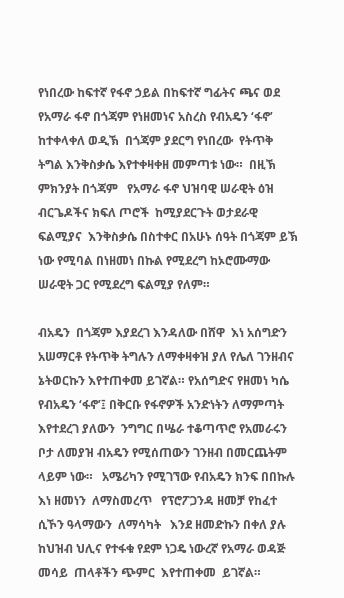የነበረው ከፍተኛ የፋኖ ኃይል በከፍተኛ ግፊትና ጫና ወደ የአማራ ፋኖ በጎጃም የነዘመነና አስረስ የብአዴን ‘ፋኖ’  ከተቀላቀለ ወዲኽ  በጎጃም ያደርግ የነበረው  የትጥቅ ትግል እንቅስቃሴ እየተቀዛቀዘ መምጣቱ ነው።  በዚኽ ምክንያት በጎጃም   የአማራ ፋኖ ህዝባዊ ሠራዊት ዕዝ  ብርጌዶችና ክፍለ ጦሮች  ከሚያደርጉት ወታደራዊ ፍልሚያና  እንቅስቃሴ በስተቀር በአሁኑ ሰዓት በጎጃም ይኽ ነው የሚባል በነዘመነ በኩል የሚደረግ ከኦሮሙማው ሠራዊት ጋር የሚደረግ ፍልሚያ የለም።

ብአዴን  በጎጃም እያደረገ እንዳለው በሸዋ  እነ አሰግድን አሠማርቶ የትጥቅ ትግሉን ለማቀዛቀዝ ያለ የሌለ ገንዘብና ኔትወርኩን እየተጠቀመ ይገኛል። የአሰግድና የዘመነ ካሴ የብአዴን ‘ፋኖ’፤ በቅርቡ የፋኖዎች አንድነትን ለማምጣት እየተደረገ ያለውን  ንግግር በሤራ ተቆጣጥሮ የአመራሩን ቦታ ለመያዝ ብአዴን የሚሰጠውን ገንዘብ በመርጨትም ላይም ነው።   አሜሪካን የሚገኘው የብአዴን ክንፍ በበኩሉ  እነ ዘመነን  ለማስመረጥ   የፕሮፖጋንዳ ዘመቻ የከፈተ ሲኾን ዓላማውን  ለማሳካት   እንደ ዘመድኩን በቀለ ያሉ ከህዝብ ህሊና የተፋቁ የደም ነጋዴ ነውረኛ የአማራ ወዳጅ መሳይ  ጠላቶችን ጭምር  እየተጠቀመ  ይገኛል።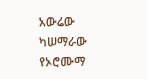አውሬው ካሠማራው የኦሮሙማ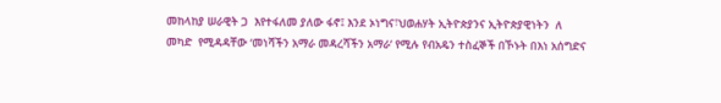መከላከያ ሠራዊት ጋ  እየተፋለመ ያለው ፋኖ፤ እንደ ኦነግና፣ህወሐሃት ኢትዮጵያንና ኢትዮጵያዊነትን  ለ መካድ  የሚዳዳቸው ‘መነሻችን አማራ መዳረሻችን አማራ’ የሚሉ የብአዴን ተስፈኞች በኾኑት በእነ አሰግድና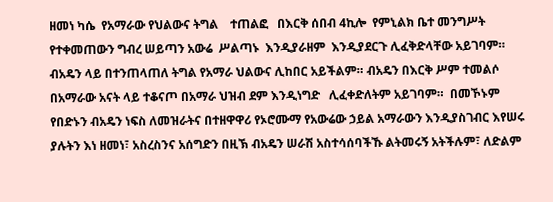ዘመነ ካሴ  የአማራው የህልውና ትግል    ተጠልፎ   በእርቅ ሰበብ 4ኪሎ  የምኒልክ ቤተ መንግሥት የተቀመጠውን ግብረ ሠይጣን አውሬ  ሥልጣኑ  እንዲያራዘም  እንዲያደርጉ ሊፈቅድላቸው አይገባም። ብአዴን ላይ በተንጠላጠለ ትግል የአማራ ህልውና ሊከበር አይችልም። ብአዴን በእርቅ ሥም ተመልሶ በአማራው አናት ላይ ተቆናጦ በአማራ ህዝብ ደም እንዲነግድ   ሊፈቀድለትም አይገባም።  በመኾኑም የበድኑን ብአዴን ነፍስ ለመዝራትና በተዘዋዋሪ የኦሮሙማ የአውሬው ኃይል አማራውን እንዲያስገብር እየሠሩ ያሉትን እነ ዘመነ፣ አስረስንና አሰግድን በዚኽ ብአዴን ሠራሽ አስተሳሰባችኹ ልትመሩኝ አትችሉም፣ ለድልም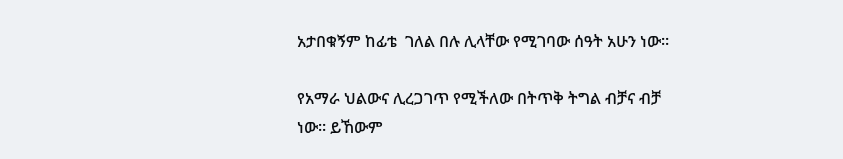አታበቁኝም ከፊቴ  ገለል በሉ ሊላቸው የሚገባው ሰዓት አሁን ነው።

የአማራ ህልውና ሊረጋገጥ የሚችለው በትጥቅ ትግል ብቻና ብቻ ነው። ይኸውም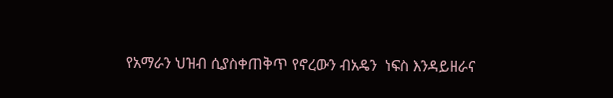የአማራን ህዝብ ሲያስቀጠቅጥ የኖረውን ብአዴን  ነፍስ እንዳይዘራና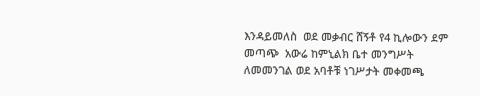እንዳይመለስ  ወደ መቃብር ሸኝቶ የ4 ኪሎውን ደም መጣጭ  አውሬ ከምኒልክ ቤተ መንግሥት ለመመንገል ወደ አባቶቹ ነገሥታት መቀመጫ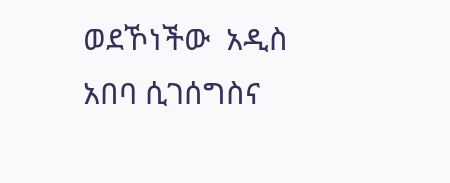ወደኾነችው  አዲስ አበባ ሲገሰግስና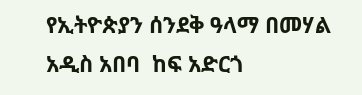የኢትዮጵያን ሰንደቅ ዓላማ በመሃል አዲስ አበባ  ከፍ አድርጎ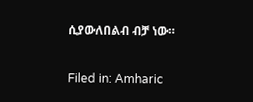ሲያውለበልብ ብቻ ነው።

Filed in: Amharic